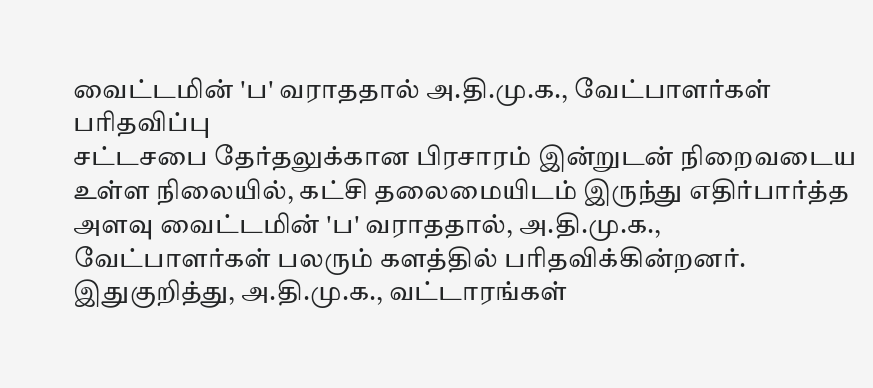வைட்டமின் 'ப' வராததால் அ.தி.மு.க., வேட்பாளர்கள் பரிதவிப்பு
சட்டசபை தேர்தலுக்கான பிரசாரம் இன்றுடன் நிறைவடைய உள்ள நிலையில், கட்சி தலைமையிடம் இருந்து எதிர்பார்த்த அளவு வைட்டமின் 'ப' வராததால், அ.தி.மு.க., வேட்பாளர்கள் பலரும் களத்தில் பரிதவிக்கின்றனர்.
இதுகுறித்து, அ.தி.மு.க., வட்டாரங்கள்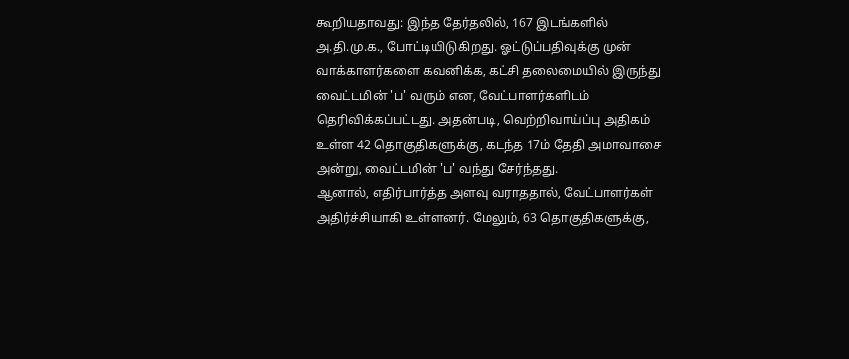கூறியதாவது: இந்த தேர்தலில், 167 இடங்களில் அ.தி.மு.க., போட்டியிடுகிறது. ஓட்டுப்பதிவுக்கு முன் வாக்காளர்களை கவனிக்க, கட்சி தலைமையில் இருந்து வைட்டமின் 'ப' வரும் என, வேட்பாளர்களிடம் தெரிவிக்கப்பட்டது. அதன்படி, வெற்றிவாய்ப்பு அதிகம் உள்ள 42 தொகுதிகளுக்கு, கடந்த 17ம் தேதி அமாவாசை அன்று, வைட்டமின் 'ப' வந்து சேர்ந்தது.
ஆனால், எதிர்பார்த்த அளவு வராததால், வேட்பாளர்கள் அதிர்ச்சியாகி உள்ளனர். மேலும், 63 தொகுதிகளுக்கு,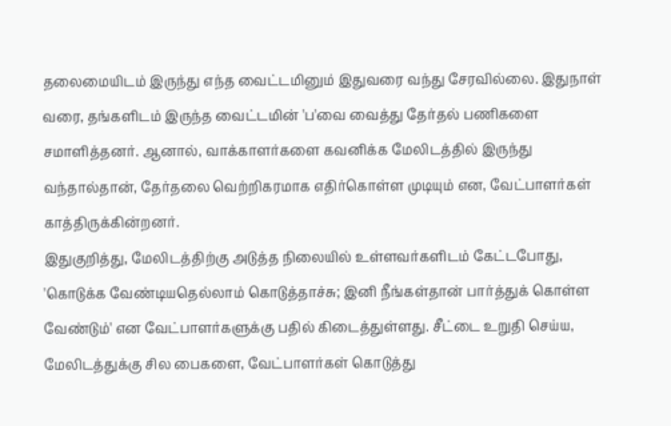தலைமையிடம் இருந்து எந்த வைட்டமினும் இதுவரை வந்து சேரவில்லை. இதுநாள் வரை, தங்களிடம் இருந்த வைட்டமின் 'ப'வை வைத்து தேர்தல் பணிகளை சமாளித்தனர். ஆனால், வாக்காளர்களை கவனிக்க மேலிடத்தில் இருந்து வந்தால்தான், தேர்தலை வெற்றிகரமாக எதிர்கொள்ள முடியும் என, வேட்பாளர்கள் காத்திருக்கின்றனர்.
இதுகுறித்து, மேலிடத்திற்கு அடுத்த நிலையில் உள்ளவர்களிடம் கேட்டபோது, 'கொடுக்க வேண்டியதெல்லாம் கொடுத்தாச்சு; இனி நீங்கள்தான் பார்த்துக் கொள்ள வேண்டும்' என வேட்பாளர்களுக்கு பதில் கிடைத்துள்ளது. சீட்டை உறுதி செய்ய, மேலிடத்துக்கு சில பைகளை, வேட்பாளர்கள் கொடுத்து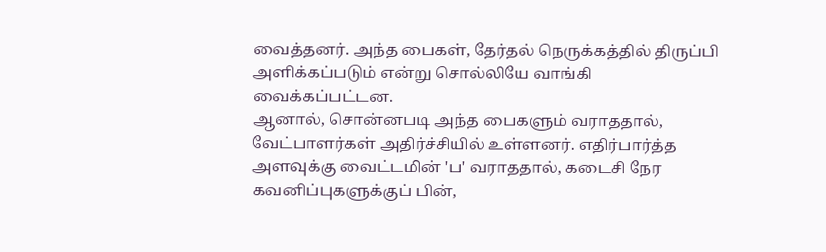வைத்தனர். அந்த பைகள், தேர்தல் நெருக்கத்தில் திருப்பி அளிக்கப்படும் என்று சொல்லியே வாங்கி வைக்கப்பட்டன.
ஆனால், சொன்னபடி அந்த பைகளும் வராததால், வேட்பாளர்கள் அதிர்ச்சியில் உள்ளனர். எதிர்பார்த்த அளவுக்கு வைட்டமின் 'ப' வராததால், கடைசி நேர கவனிப்புகளுக்குப் பின்,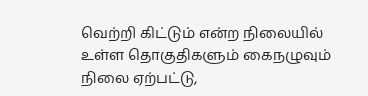வெற்றி கிட்டும் என்ற நிலையில் உள்ள தொகுதிகளும் கைநழுவும் நிலை ஏற்பட்டு,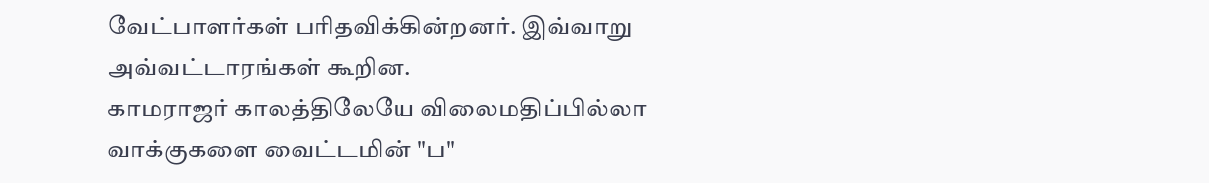வேட்பாளர்கள் பரிதவிக்கின்றனர். இவ்வாறு அவ்வட்டாரங்கள் கூறின.
காமராஜர் காலத்திலேயே விலைமதிப்பில்லா வாக்குகளை வைட்டமின் "ப"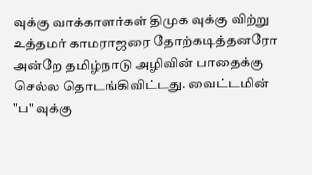வுக்கு வாக்காளர்கள் திமுக வுக்கு விற்று உத்தமர் காமராஜரை தோற்கடித்தனரோ அன்றே தமிழ்நாடு அழிவின் பாதைக்கு செல்ல தொடங்கிவிட்டது. வைட்டமின் "ப" வுக்கு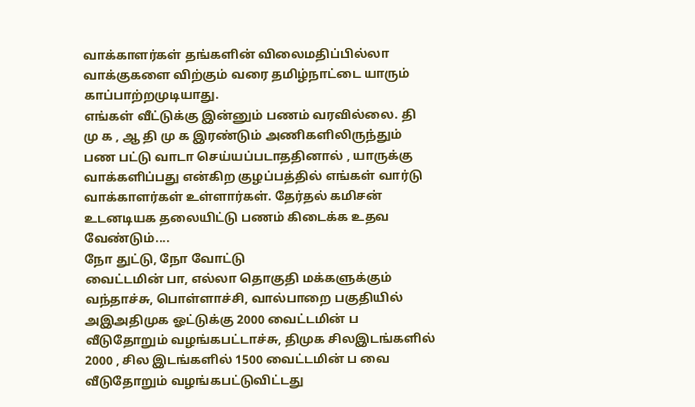வாக்காளர்கள் தங்களின் விலைமதிப்பில்லா வாக்குகளை விற்கும் வரை தமிழ்நாட்டை யாரும் காப்பாற்றமுடியாது.
எங்கள் வீட்டுக்கு இன்னும் பணம் வரவில்லை. தி மு க , ஆ தி மு க இரண்டும் அணிகளிலிருந்தும் பண பட்டு வாடா செய்யப்படாததினால் , யாருக்கு வாக்களிப்பது என்கிற குழப்பத்தில் எங்கள் வார்டு வாக்காளர்கள் உள்ளார்கள். தேர்தல் கமிசன் உடனடியக தலையிட்டு பணம் கிடைக்க உதவ வேண்டும்....
நோ துட்டு, நோ வோட்டு
வைட்டமின் பா, எல்லா தொகுதி மக்களுக்கும் வந்தாச்சு, பொள்ளாச்சி, வால்பாறை பகுதியில் அஇஅதிமுக ஓட்டுக்கு 2000 வைட்டமின் ப வீடுதோறும் வழங்கபட்டாச்சு, திமுக சிலஇடங்களில் 2000 , சில இடங்களில் 1500 வைட்டமின் ப வை வீடுதோறும் வழங்கபட்டுவிட்டது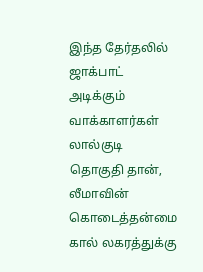இந்த தேர்தலில் ஜாக்பாட் அடிக்கும் வாக்காளர்கள் லால்குடி தொகுதி தான், லீமாவின் கொடைத்தன்மை கால் லகரத்துக்கு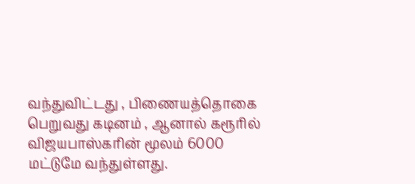வந்துவிட்டது , பிணையத்தொகை பெறுவது கடினம் , ஆனால் கரூரில் விஜயபாஸ்கரின் மூலம் 6000 மட்டுமே வந்துள்ளது.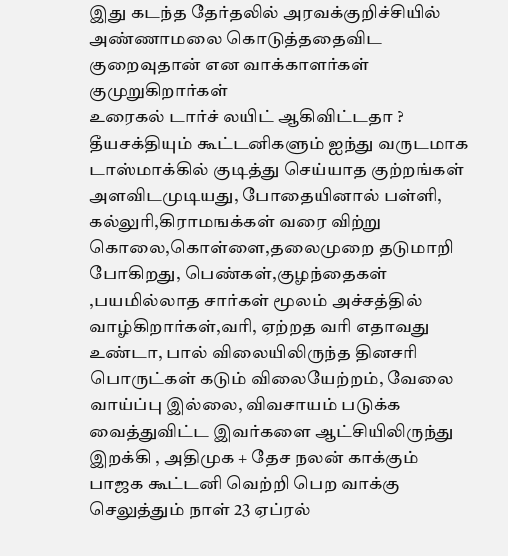இது கடந்த தேர்தலில் அரவக்குறிச்சியில் அண்ணாமலை கொடுத்ததைவிட குறைவுதான் என வாக்காளர்கள் குமுறுகிறார்கள்
உரைகல் டார்ச் லயிட் ஆகிவிட்டதா ?
தீயசக்தியும் கூட்டனிகளும் ஐந்து வருடமாக டாஸ்மாக்கில் குடித்து செய்யாத குற்றங்கள் அளவிடமுடியது, போதையினால் பள்ளி, கல்லுரி,கிராமஙக்கள் வரை விற்று கொலை,கொள்ளை,தலைமுறை தடுமாறி போகிறது, பெண்கள்,குழந்தைகள் ,பயமில்லாத சார்கள் மூலம் அச்சத்தில் வாழ்கிறார்கள்,வரி, ஏற்றத வரி எதாவது உண்டா, பால் விலையிலிருந்த தினசரி பொருட்கள் கடும் விலையேற்றம், வேலை வாய்ப்பு இல்லை, விவசாயம் படுக்க வைத்துவிட்ட இவர்களை ஆட்சியிலிருந்து இறக்கி , அதிமுக + தேச நலன் காக்கும் பாஜக கூட்டனி வெற்றி பெற வாக்கு செலுத்தும் நாள் 23 ஏப்ரல்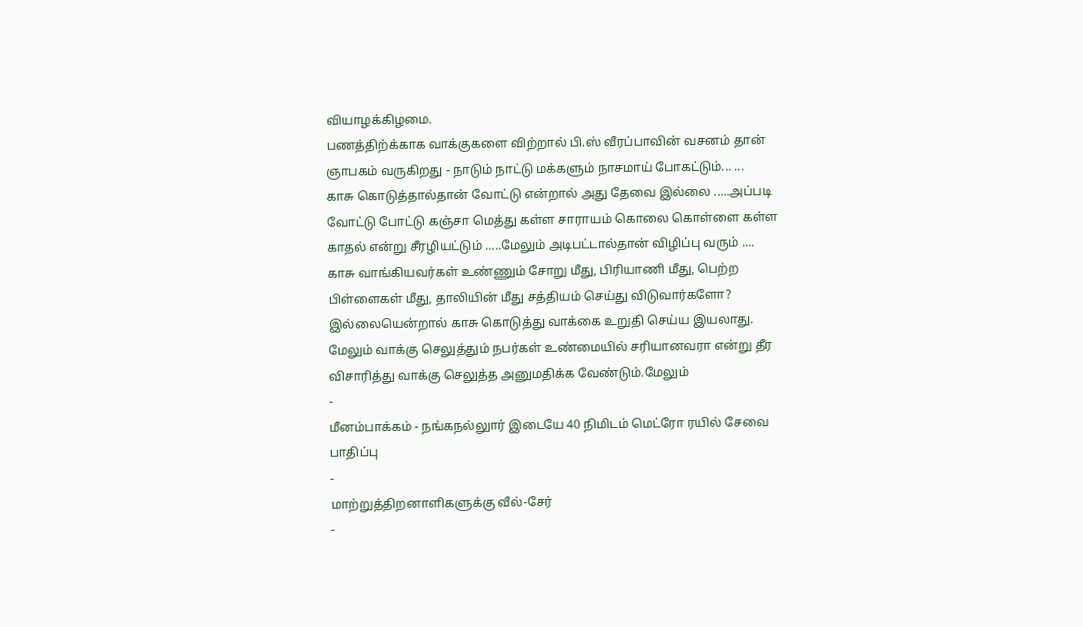வியாழக்கிழமை.
பணத்திற்க்காக வாக்குகளை விற்றால் பி.ஸ் வீரப்பாவின் வசனம் தான் ஞாபகம் வருகிறது - நாடும் நாட்டு மக்களும் நாசமாய் போகட்டும்... ...
காசு கொடுத்தால்தான் வோட்டு என்றால் அது தேவை இல்லை .....அப்படி வோட்டு போட்டு கஞ்சா மெத்து கள்ள சாராயம் கொலை கொள்ளை கள்ள காதல் என்று சீரழியட்டும் .....மேலும் அடிபட்டால்தான் விழிப்பு வரும் ....
காசு வாங்கியவர்கள் உண்ணும் சோறு மீது, பிரியாணி மீது, பெற்ற பிள்ளைகள் மீது, தாலியின் மீது சத்தியம் செய்து விடுவார்களோ? இல்லையென்றால் காசு கொடுத்து வாக்கை உறுதி செய்ய இயலாது. மேலும் வாக்கு செலுத்தும் நபர்கள் உண்மையில் சரியானவரா என்று தீர விசாரித்து வாக்கு செலுத்த அனுமதிக்க வேண்டும்.மேலும்
-
மீனம்பாக்கம் - நங்கநல்லுார் இடையே 40 நிமிடம் மெட்ரோ ரயில் சேவை பாதிப்பு
-
மாற்றுத்திறனாளிகளுக்கு வீல்-சேர்
-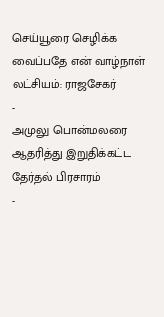செய்யூரை செழிக்க வைப்பதே என் வாழ்நாள் லட்சியம்: ராஜசேகர்
-
அமுலு பொன்மலரை ஆதரித்து இறுதிக்கட்ட தேர்தல் பிரசாரம்
-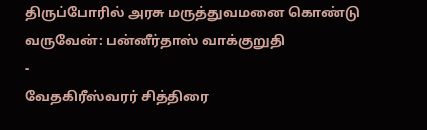திருப்போரில் அரசு மருத்துவமனை கொண்டு வருவேன்: பன்னீர்தாஸ் வாக்குறுதி
-
வேதகிரீஸ்வரர் சித்திரை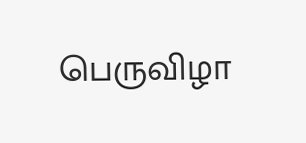பெருவிழா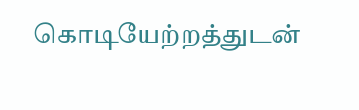கொடியேற்றத்துடன்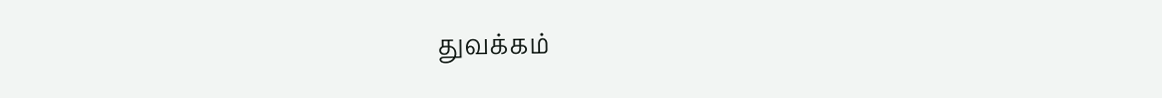துவக்கம்